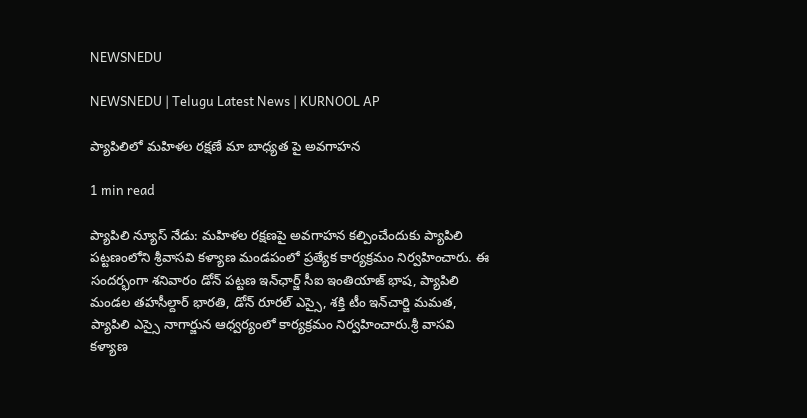NEWSNEDU

NEWSNEDU | Telugu Latest News | KURNOOL AP

ప్యాపిలిలో మహిళల రక్షణే మా బాధ్యత పై అవగాహన

1 min read

ప్యాపిలి న్యూస్ నేడు: మహిళల రక్షణపై అవగాహన కల్పించేందుకు ప్యాపిలి పట్టణంలోని శ్రీవాసవి కళ్యాణ మండపంలో ప్రత్యేక కార్యక్రమం నిర్వహించారు. ఈ సందర్భంగా శనివారం డోన్ పట్టణ ఇన్‌ఛార్జ్ సీఐ ఇంతియాజ్ భాష, ప్యాపిలి మండల తహసీల్దార్ భారతి, డోన్ రూరల్ ఎస్సై, శక్తి టీం ఇన్‌చార్జి మమత, ప్యాపిలి ఎస్సై నాగార్జున ఆధ్వర్యంలో కార్యక్రమం నిర్వహించారు.శ్రీ వాసవి కళ్యాణ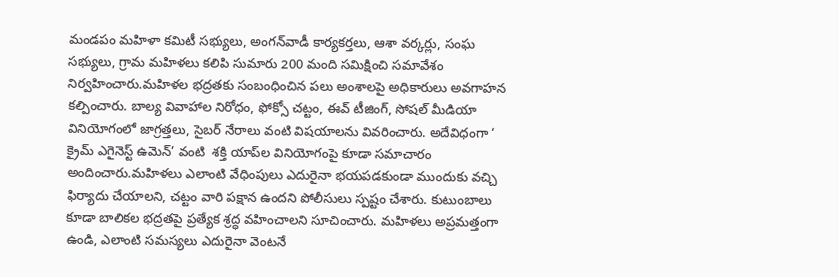మండపం మహిళా కమిటీ సభ్యులు, అంగన్‌వాడీ కార్యకర్తలు, ఆశా వర్కర్లు, సంఘ సభ్యులు, గ్రామ మహిళలు కలిపి సుమారు 200 మంది సమిక్షించి సమావేశం నిర్వహించారు.మహిళల భద్రతకు సంబంధించిన పలు అంశాలపై అధికారులు అవగాహన కల్పించారు. బాల్య వివాహాల నిరోధం, ఫోక్సో చట్టం, ఈవ్ టీజింగ్, సోషల్ మీడియా వినియోగంలో జాగ్రత్తలు, సైబర్ నేరాలు వంటి విషయాలను వివరించారు. అదేవిధంగా ‘ క్రైమ్ ఎగైనెస్ట్ ఉమెన్’ వంటి  శక్తి యాప్‌ల వినియోగంపై కూడా సమాచారం అందించారు.మహిళలు ఎలాంటి వేధింపులు ఎదురైనా భయపడకుండా ముందుకు వచ్చి ఫిర్యాదు చేయాలని, చట్టం వారి పక్షాన ఉందని పోలీసులు స్పష్టం చేశారు. కుటుంబాలు కూడా బాలికల భద్రతపై ప్రత్యేక శ్రద్ధ వహించాలని సూచించారు. మహిళలు అప్రమత్తంగా ఉండి, ఎలాంటి సమస్యలు ఎదురైనా వెంటనే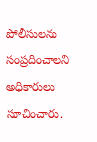పోలీసులను సంప్రదించాలని అధికారులు సూచించారు.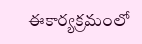ఈకార్యక్రమంలో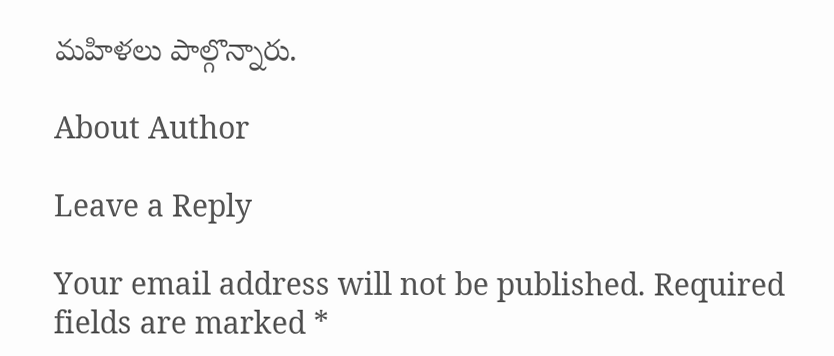మహిళలు పాల్గొన్నారు.

About Author

Leave a Reply

Your email address will not be published. Required fields are marked *